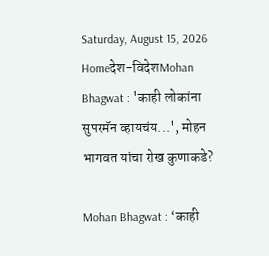Saturday, August 15, 2026
Homeदेश-विदेशMohan Bhagwat : 'काही लोकांना सुपरमॅन व्हायचंय...', मोहन भागवत यांचा रोख कुणाकडे?

Mohan Bhagwat : ‘काही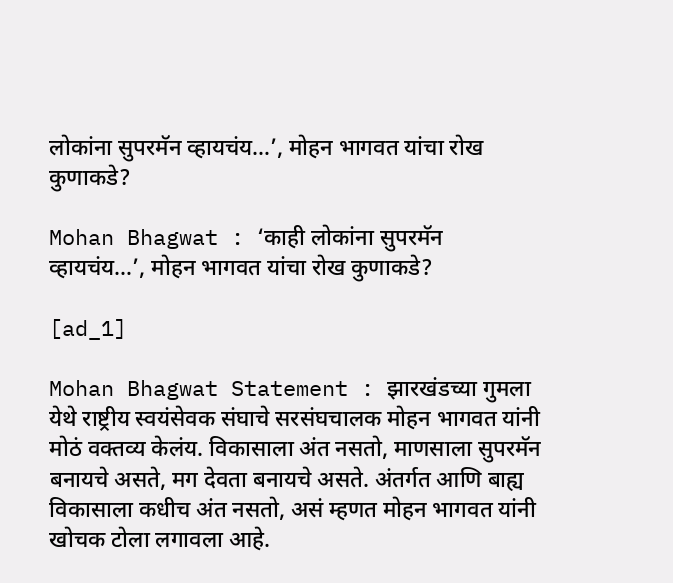लोकांना सुपरमॅन व्हायचंय…’, मोहन भागवत यांचा रोख कुणाकडे?

Mohan Bhagwat : ‘काही लोकांना सुपरमॅन व्हायचंय…’, मोहन भागवत यांचा रोख कुणाकडे?

[ad_1]

Mohan Bhagwat Statement : झारखंडच्या गुमला येथे राष्ट्रीय स्वयंसेवक संघाचे सरसंघचालक मोहन भागवत यांनी मोठं वक्तव्य केलंय. विकासाला अंत नसतो, माणसाला सुपरमॅन बनायचे असते, मग देवता बनायचे असते. अंतर्गत आणि बाह्य विकासाला कधीच अंत नसतो, असं म्हणत मोहन भागवत यांनी खोचक टोला लगावला आहे.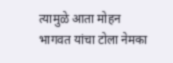त्यामुळे आता मोहन भागवत यांचा टोला नेमका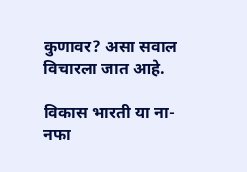कुणावर? असा सवाल विचारला जात आहे.

विकास भारती या ना-नफा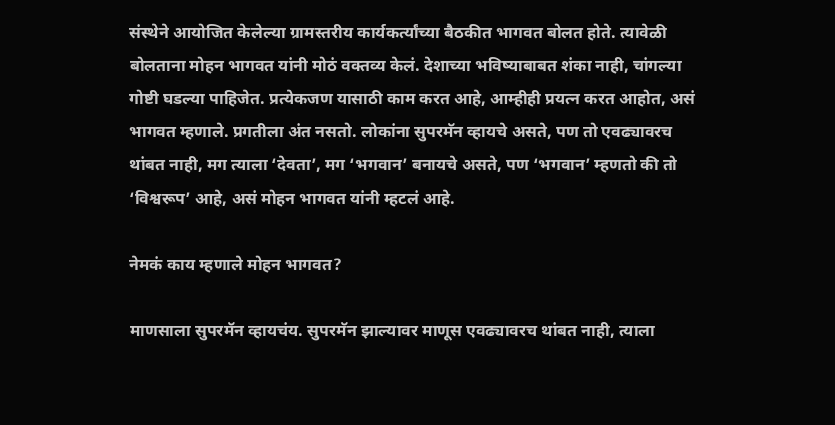संस्थेने आयोजित केलेल्या ग्रामस्तरीय कार्यकर्त्यांच्या बैठकीत भागवत बोलत होते. त्यावेळी बोलताना मोहन भागवत यांनी मोठं वक्तव्य केलं. देशाच्या भविष्याबाबत शंका नाही, चांगल्या गोष्टी घडल्या पाहिजेत. प्रत्येकजण यासाठी काम करत आहे, आम्हीही प्रयत्न करत आहोत, असं भागवत म्हणाले. प्रगतीला अंत नसतो. लोकांना सुपरमॅन व्हायचे असते, पण तो एवढ्यावरच थांबत नाही, मग त्याला ‘देवता’, मग ‘भगवान’ बनायचे असते, पण ‘भगवान’ म्हणतो की तो ‘विश्वरूप’ आहे, असं मोहन भागवत यांनी म्हटलं आहे.

नेमकं काय म्हणाले मोहन भागवत?

माणसाला सुपरमॅन व्हायचंय. सुपरमॅन झाल्यावर माणूस एवढ्यावरच थांबत नाही, त्याला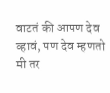वाटतं की आपण देव व्हावं, पण देव म्हणतो मी तर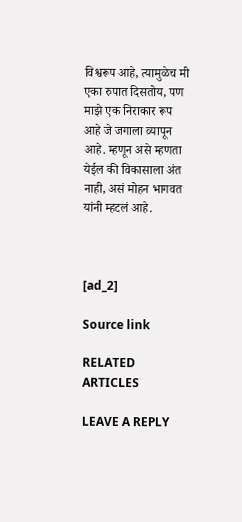विश्वरूप आहे, त्यामुळेच मी एका रुपात दिसतोय, पण माझे एक निराकार रूप आहे जे जगाला व्यापून आहे. म्हणून असे म्हणता येईल की विकासाला अंत नाही, असं मोहन भागवत यांनी म्हटलं आहे.



[ad_2]

Source link

RELATED ARTICLES

LEAVE A REPLY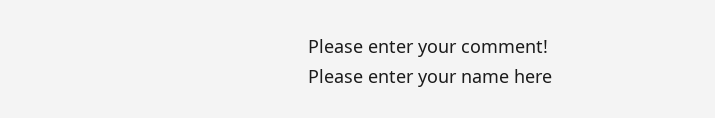Please enter your comment!
Please enter your name here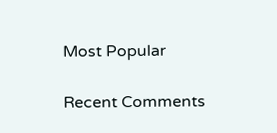Most Popular

Recent Comments